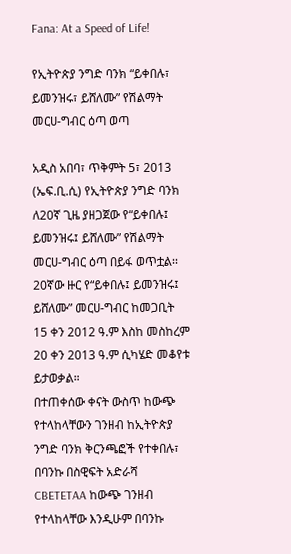Fana: At a Speed of Life!

የኢትዮጵያ ንግድ ባንክ “ይቀበሉ፣ ይመንዝሩ፣ ይሸለሙ” የሽልማት መርሀ-ግብር ዕጣ ወጣ

አዲስ አበባ፣ ጥቅምት 5፣ 2013 (ኤፍ.ቢ.ሲ) የኢትዮጵያ ንግድ ባንክ ለ20ኛ ጊዜ ያዘጋጀው የ“ይቀበሉ፤ ይመንዝሩ፤ ይሸለሙ” የሽልማት መርሀ-ግብር ዕጣ በይፋ ወጥቷል፡፡
20ኛው ዙር የ“ይቀበሉ፤ ይመንዝሩ፤ ይሸለሙ” መርሀ-ግብር ከመጋቢት 15 ቀን 2012 ዓ.ም እስከ መስከረም 20 ቀን 2013 ዓ.ም ሲካሄድ መቆየቱ ይታወቃል።
በተጠቀሰው ቀናት ውስጥ ከውጭ የተላከላቸውን ገንዘብ ከኢትዮጵያ ንግድ ባንክ ቅርንጫፎች የተቀበሉ፣ በባንኩ በስዊፍት አድራሻ CBETETAA ከውጭ ገንዘብ የተላከላቸው እንዲሁም በባንኩ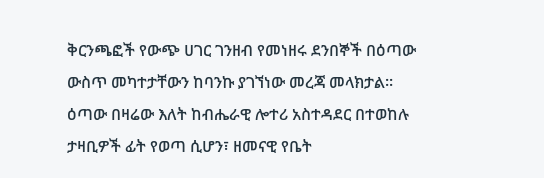ቅርንጫፎች የውጭ ሀገር ገንዘብ የመነዘሩ ደንበኞች በዕጣው ውስጥ መካተታቸውን ከባንኩ ያገኘነው መረጃ መላክታል፡፡
ዕጣው በዛሬው እለት ከብሔራዊ ሎተሪ አስተዳደር በተወከሉ ታዛቢዎች ፊት የወጣ ሲሆን፣ ዘመናዊ የቤት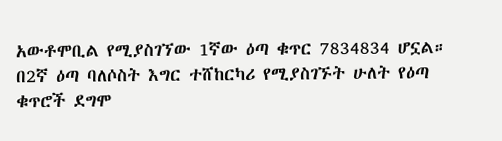አውቶሞቢል የሚያስገኘው 1ኛው ዕጣ ቁጥር 7834834 ሆኗል።
በ2ኛ ዕጣ ባለሶስት እግር ተሸከርካሪ የሚያስገኙት ሁለት የዕጣ ቁጥሮች ደግሞ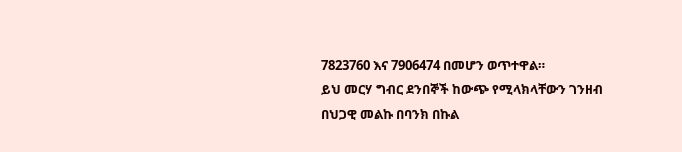7823760 እና 7906474 በመሆን ወጥተዋል።
ይህ መርሃ ግብር ደንበኞች ከውጭ የሚላክላቸውን ገንዘብ በህጋዊ መልኩ በባንክ በኩል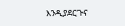እንዲያደርጉና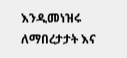እንዲመነዝሩ ለማበረታታት እና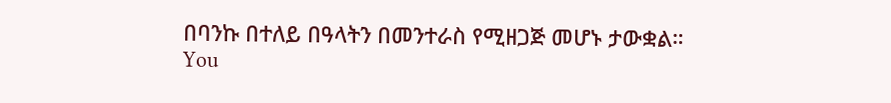በባንኩ በተለይ በዓላትን በመንተራስ የሚዘጋጅ መሆኑ ታውቋል።
You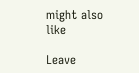might also like

Leave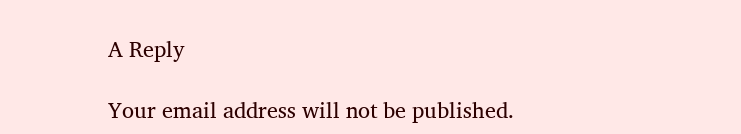A Reply

Your email address will not be published.